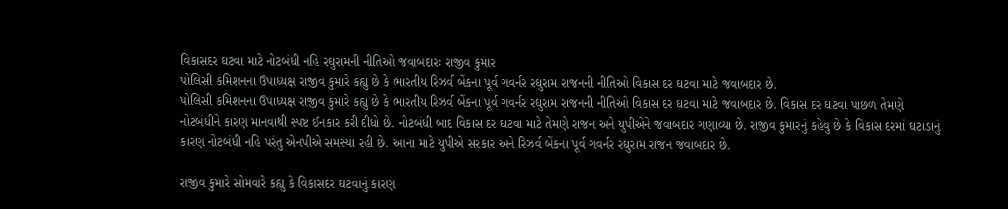વિકાસદર ઘટવા માટે નોટબંધી નહિ રઘુરામની નીતિઓ જવાબદારઃ રાજીવ કુમાર
પોલિસી કમિશનના ઉપાધ્યક્ષ રાજીવ કુમારે કહ્યુ છે કે ભારતીય રિઝર્વ બેંકના પૂર્વ ગવર્નર રઘુરામ રાજનની નીતિઓ વિકાસ દર ઘટવા માટે જવાબદાર છે.
પોલિસી કમિશનના ઉપાધ્યક્ષ રાજીવ કુમારે કહ્યુ છે કે ભારતીય રિઝર્વ બેંકના પૂર્વ ગવર્નર રઘુરામ રાજનની નીતિઓ વિકાસ દર ઘટવા માટે જવાબદાર છે. વિકાસ દર ઘટવા પાછળ તેમણે નોટબંધીને કારણ માનવાથી સ્પષ્ટ ઈનકાર કરી દીધો છે. નોટબંધી બાદ વિકાસ દર ઘટવા માટે તેમણે રાજન અને યુપીએને જવાબદાર ગણાવ્યા છે. રાજીવ કુમારનું કહેવુ છે કે વિકાસ દરમાં ઘટાડાનું કારણ નોટબંધી નહિ પરંતુ એનપીએ સમસ્યા રહી છે. આના માટે યુપીએ સરકાર અને રિઝર્વ બેંકના પૂર્વ ગવર્નર રઘુરામ રાજન જવાબદાર છે.

રાજીવ કુમારે સોમવારે કહ્યુ કે વિકાસદર ઘટવાનું કારણ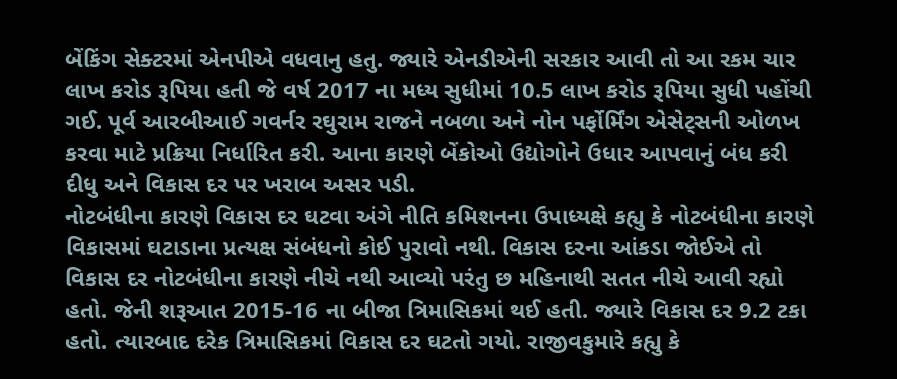બેંકિંગ સેક્ટરમાં એનપીએ વધવાનુ હતુ. જ્યારે એનડીએની સરકાર આવી તો આ રકમ ચાર લાખ કરોડ રૂપિયા હતી જે વર્ષ 2017 ના મધ્ય સુધીમાં 10.5 લાખ કરોડ રૂપિયા સુધી પહોંચી ગઈ. પૂર્વ આરબીઆઈ ગવર્નર રઘુરામ રાજને નબળા અને નોન પર્ફોર્મિંગ એસેટ્સની ઓળખ કરવા માટે પ્રક્રિયા નિર્ધારિત કરી. આના કારણે બેંકોઓ ઉદ્યોગોને ઉધાર આપવાનું બંધ કરી દીધુ અને વિકાસ દર પર ખરાબ અસર પડી.
નોટબંધીના કારણે વિકાસ દર ઘટવા અંગે નીતિ કમિશનના ઉપાધ્યક્ષે કહ્યુ કે નોટબંધીના કારણે વિકાસમાં ઘટાડાના પ્રત્યક્ષ સંબંધનો કોઈ પુરાવો નથી. વિકાસ દરના આંકડા જોઈએ તો વિકાસ દર નોટબંધીના કારણે નીચે નથી આવ્યો પરંતુ છ મહિનાથી સતત નીચે આવી રહ્યો હતો. જેની શરૂઆત 2015-16 ના બીજા ત્રિમાસિકમાં થઈ હતી. જ્યારે વિકાસ દર 9.2 ટકા હતો. ત્યારબાદ દરેક ત્રિમાસિકમાં વિકાસ દર ઘટતો ગયો. રાજીવકુમારે કહ્યુ કે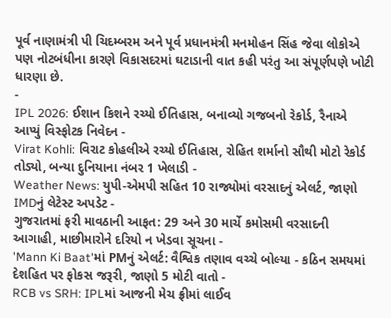પૂર્વ નાણામંત્રી પી ચિદમ્બરમ અને પૂર્વ પ્રધાનમંત્રી મનમોહન સિંહ જેવા લોકોએ પણ નોટબંધીના કારણે વિકાસદરમાં ઘટાડાની વાત કહી પરંતુ આ સંપૂર્ણપણે ખોટી ધારણા છે.
-
IPL 2026: ઈશાન કિશને રચ્યો ઈતિહાસ, બનાવ્યો ગજબનો રેકોર્ડ, રૈનાએ આપ્યું વિસ્ફોટક નિવેદન -
Virat Kohli: વિરાટ કોહલીએ રચ્યો ઈતિહાસ, રોહિત શર્માનો સૌથી મોટો રેકોર્ડ તોડ્યો, બન્યા દુનિયાના નંબર 1 ખેલાડી -
Weather News: યુપી-એમપી સહિત 10 રાજ્યોમાં વરસાદનું એલર્ટ, જાણો IMDનું લેટેસ્ટ અપડેટ -
ગુજરાતમાં ફરી માવઠાની આફત: 29 અને 30 માર્ચે કમોસમી વરસાદની આગાહી, માછીમારોને દરિયો ન ખેડવા સૂચના -
'Mann Ki Baat'માં PMનું એલર્ટ: વૈશ્વિક તણાવ વચ્ચે બોલ્યા - કઠિન સમયમાં દેશહિત પર ફોકસ જરૂરી, જાણો 5 મોટી વાતો -
RCB vs SRH: IPLમાં આજની મેચ ફ્રીમાં લાઈવ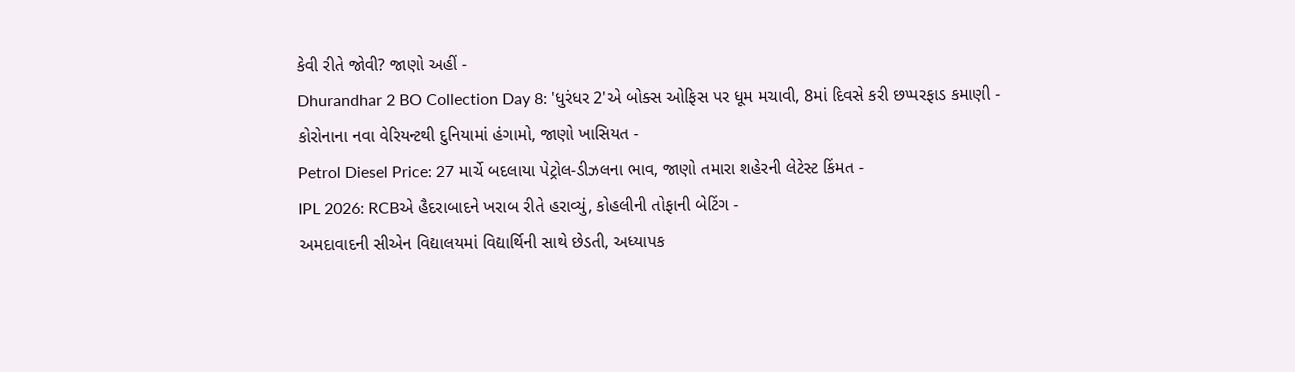કેવી રીતે જોવી? જાણો અહીં -
Dhurandhar 2 BO Collection Day 8: 'ધુરંધર 2'એ બોક્સ ઓફિસ પર ધૂમ મચાવી, 8માં દિવસે કરી છપ્પરફાડ કમાણી -
કોરોનાના નવા વેરિયન્ટથી દુનિયામાં હંગામો, જાણો ખાસિયત -
Petrol Diesel Price: 27 માર્ચે બદલાયા પેટ્રોલ-ડીઝલના ભાવ, જાણો તમારા શહેરની લેટેસ્ટ કિંમત -
IPL 2026: RCBએ હૈદરાબાદને ખરાબ રીતે હરાવ્યું, કોહલીની તોફાની બેટિંગ -
અમદાવાદની સીએન વિદ્યાલયમાં વિદ્યાર્થિની સાથે છેડતી, અધ્યાપક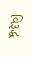વિરૂદ્ધ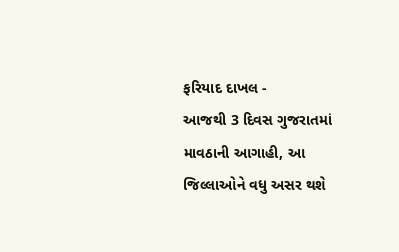ફરિયાદ દાખલ -
આજથી 3 દિવસ ગુજરાતમાં માવઠાની આગાહી, આ જિલ્લાઓને વધુ અસર થશે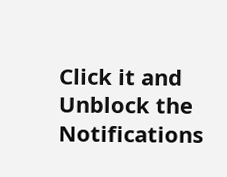Click it and Unblock the Notifications